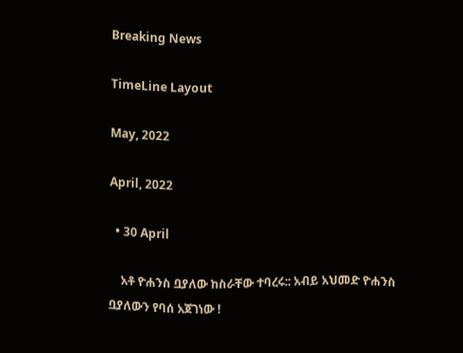Breaking News

TimeLine Layout

May, 2022

April, 2022

  • 30 April

    አቶ ዮሐንስ ቧያለው ከስራቸው ተባረሩ:: አብይ አህመድ ዮሐንስ ቧያለውን የባሰ አጀገነው !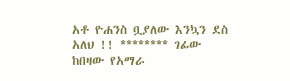አቶ ዮሐንስ ቧያለው እንኳን ደስ አለህ !! ******** ገፊው ከበዛው የአማራ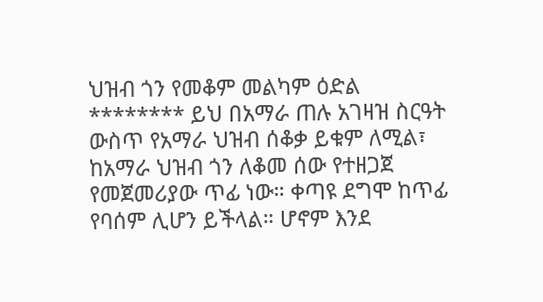ህዝብ ጎን የመቆም መልካም ዕድል ******** ይህ በአማራ ጠሉ አገዛዝ ስርዓት ውስጥ የአማራ ህዝብ ሰቆቃ ይቁም ለሚል፣ ከአማራ ህዝብ ጎን ለቆመ ሰው የተዘጋጀ የመጀመሪያው ጥፊ ነው። ቀጣዩ ደግሞ ከጥፊ የባሰም ሊሆን ይችላል። ሆኖም እንደ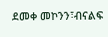ደመቀ መኮንን፣ብናልፍ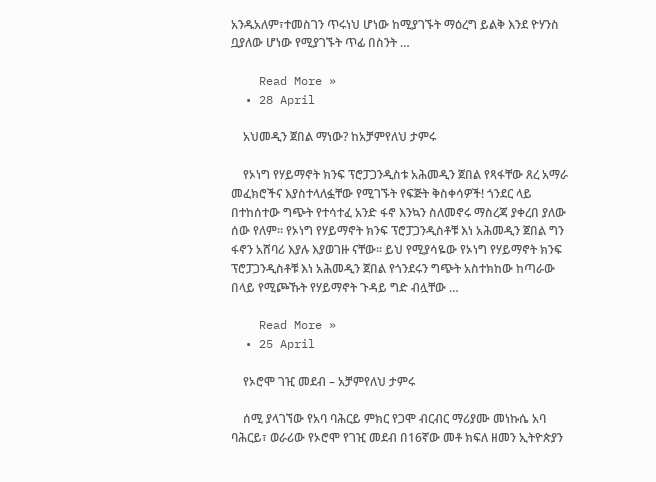አንዱአለም፣ተመስገን ጥሩነህ ሆነው ከሚያገኙት ማዕረግ ይልቅ እንደ ዮሃንስ ቧያለው ሆነው የሚያገኙት ጥፊ በስንት …

    Read More »
  • 28 April

    አህመዲን ጀበል ማነው? ከአቻምየለህ ታምሩ

    የኦነግ የሃይማኖት ክንፍ ፕሮፓጋንዲስቱ አሕመዲን ጀበል የጻፋቸው ጸረ አማራ መፈክሮችና እያስተላለፏቸው የሚገኙት የፍጅት ቅስቀሳዎች! ጎንደር ላይ በተከሰተው ግጭት የተሳተፈ አንድ ፋኖ እንኳን ስለመኖሩ ማስረጃ ያቀረበ ያለው ሰው የለም። የኦነግ የሃይማኖት ክንፍ ፕሮፓጋንዲስቶቹ እነ አሕመዲን ጀበል ግን ፋኖን አሸባሪ እያሉ እያወገዙ ናቸው። ይህ የሚያሳዬው የኦነግ የሃይማኖት ክንፍ ፕሮፓጋንዲስቶቹ እነ አሕመዲን ጀበል የጎንደሩን ግጭት አስተክከው ከጣራው በላይ የሚጮኹት የሃይማኖት ጉዳይ ግድ ብሏቸው …

    Read More »
  • 25 April

    የኦሮሞ ገዢ መደብ – አቻምየለህ ታምሩ

    ሰሚ ያላገኘው የአባ ባሕርይ ምክር የጋሞ ብርብር ማሪያሙ መነኩሴ አባ ባሕርይ፣ ወራሪው የኦሮሞ የገዢ መደብ በ16ኛው መቶ ክፍለ ዘመን ኢትዮጵያን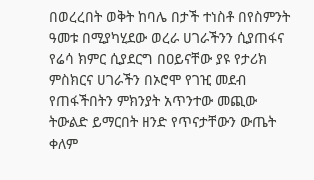በወረረበት ወቅት ከባሌ በታች ተነስቶ በየስምንት ዓመቱ በሚያካሂደው ወረራ ሀገራችንን ሲያጠፋና የሬሳ ክምር ሲያደርግ በዐይናቸው ያዩ የታሪክ ምስክርና ሀገራችን በኦሮሞ የገዢ መደብ የጠፋችበትን ምክንያት አጥንተው መጪው ትውልድ ይማርበት ዘንድ የጥናታቸውን ውጤት ቀለም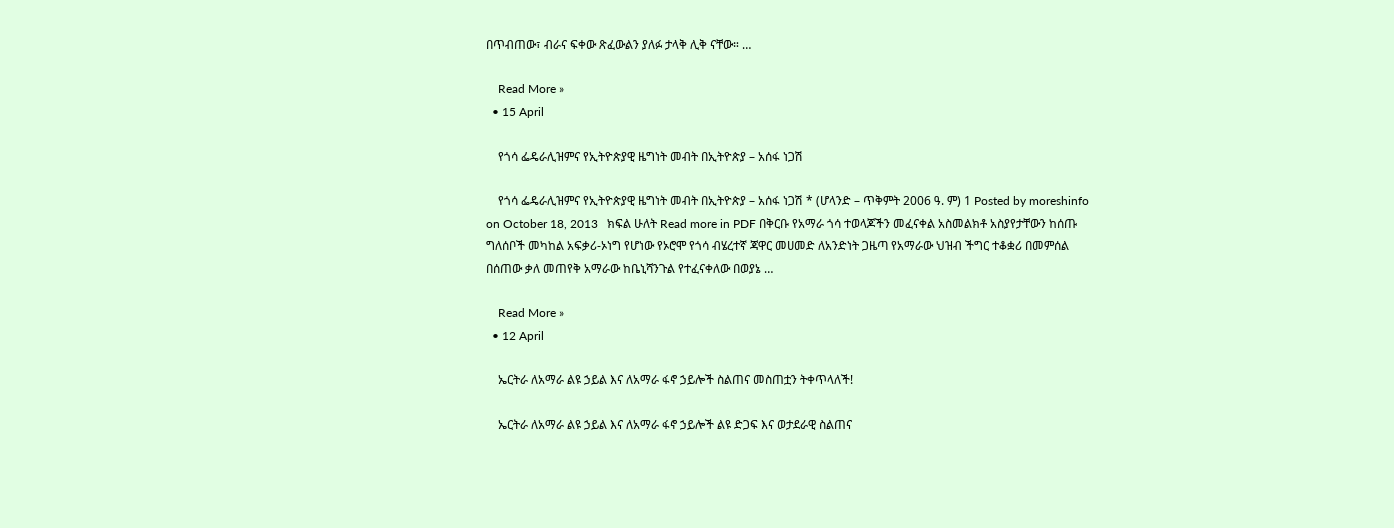በጥብጠው፣ ብራና ፍቀው ጽፈውልን ያለፉ ታላቅ ሊቅ ናቸው። …

    Read More »
  • 15 April

    የጎሳ ፌዴራሊዝምና የኢትዮጵያዊ ዜግነት መብት በኢትዮጵያ – አሰፋ ነጋሽ

    የጎሳ ፌዴራሊዝምና የኢትዮጵያዊ ዜግነት መብት በኢትዮጵያ – አሰፋ ነጋሽ * (ሆላንድ – ጥቅምት 2006 ዓ. ም) 1 Posted by moreshinfo on October 18, 2013   ክፍል ሁለት Read more in PDF በቅርቡ የአማራ ጎሳ ተወላጆችን መፈናቀል አስመልክቶ አስያየታቸውን ከሰጡ ግለሰቦች መካከል አፍቃሪ-ኦነግ የሆነው የኦሮሞ የጎሳ ብሄረተኛ ጃዋር መሀመድ ለአንድነት ጋዜጣ የአማራው ህዝብ ችግር ተቆቋሪ በመምሰል በሰጠው ቃለ መጠየቅ አማራው ከቤኒሻንጉል የተፈናቀለው በወያኔ …

    Read More »
  • 12 April

    ኤርትራ ለአማራ ልዩ ኃይል እና ለአማራ ፋኖ ኃይሎች ስልጠና መስጠቷን ትቀጥላለች!

    ኤርትራ ለአማራ ልዩ ኃይል እና ለአማራ ፋኖ ኃይሎች ልዩ ድጋፍ እና ወታደራዊ ስልጠና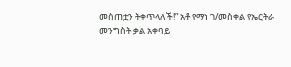መስጠቷን ትቀጥላለች!” አቶ የማነ ገ/መስቀል የኤርትራ መንግስት ቃል አቀባይ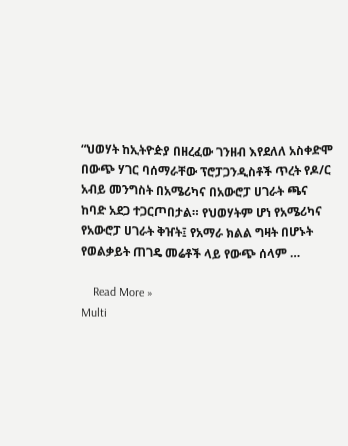“ህወሃት ከኢትዮዽያ በዘረፈው ገንዘብ እየደለለ አስቀድሞ በውጭ ሃገር ባሰማራቸው ፕሮፓጋንዲስቶች ጥረት የዶ/ር አብይ መንግስት በአሜሪካና በአውሮፓ ሀገራት ጫና ከባድ አደጋ ተጋርጦበታል። የህወሃትም ሆነ የአሜሪካና የአውሮፓ ሀገራት ቅዠት፤ የአማራ ክልል ግዛት በሆኑት የወልቃይት ጠገዴ መሬቶች ላይ የውጭ ሰላም …

    Read More »
Multi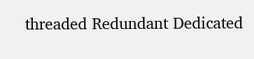threaded Redundant Dedicated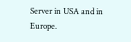Server in USA and in Europe.